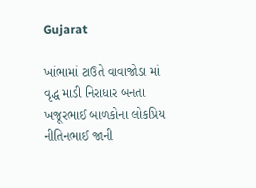Gujarat

ખાંભામાં ટાઉતે વાવાજોડા માં વૃદ્ધ માડી નિરાધાર બનતા ખજૂરભાઈ બાળકોના લોકપ્રિય નીતિનભાઈ જાની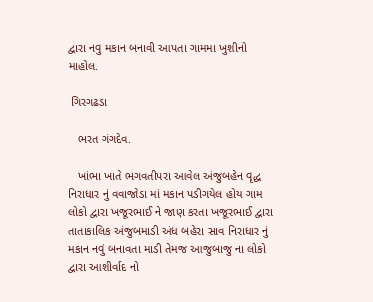દ્વારા નવુ મકાન બનાવી આપતા ગામમા ખુશીનો માહોલ.

 ગિરગઢડા

   ભરત ગંગદેવ.

   ખાંભા ખાતે ભગવતીપરા આવેલ અંજુબહેન વૃદ્ધ નિરાધાર નું વવાજોડા માં મકાન પડીગયેલ હોય ગામ લોકો દ્વારા ખજૂરભાઈ ને જાણ કરતા ખજૂરભાઈ દ્વારા તાતાકાલિક અંજુબમાડી અંધ બહેરા સાવ નિરાધાર નું મકાન નવું બનાવતા માડી તેમજ આજુબાજુ ના લોકો દ્વારા આશીર્વાદ નો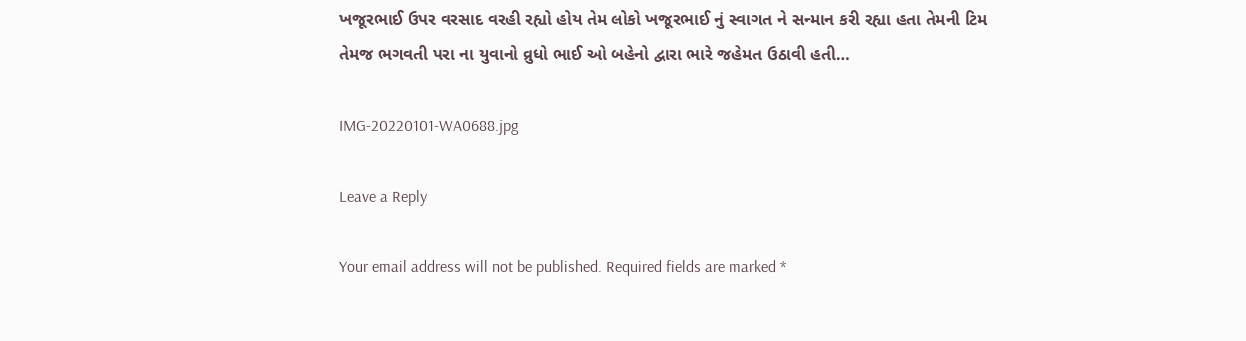ખજૂરભાઈ ઉપર વરસાદ વરહી રહ્યો હોય તેમ લોકો ખજૂરભાઈ નું સ્વાગત ને સન્માન કરી રહ્યા હતા તેમની ટિમ તેમજ ભગવતી પરા ના યુવાનો વ્રુધો ભાઈ ઓ બહેનો દ્વારા ભારે જહેમત ઉઠાવી હતી…

IMG-20220101-WA0688.jpg

Leave a Reply

Your email address will not be published. Required fields are marked *